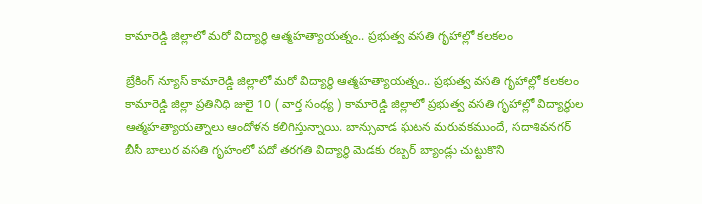కామారెడ్డి జిల్లాలో మరో విద్యార్థి ఆత్మహత్యాయత్నం.. ప్రభుత్వ వసతి గృహాల్లో కలకలం

బ్రేకింగ్ న్యూస్ కామారెడ్డి జిల్లాలో మరో విద్యార్థి ఆత్మహత్యాయత్నం.. ప్రభుత్వ వసతి గృహాల్లో కలకలం కామారెడ్డి జిల్లా ప్రతినిధి జులై 10 ( వార్త సంధ్య ) కామారెడ్డి జిల్లాలో ప్రభుత్వ వసతి గృహాల్లో విద్యార్థుల ఆత్మహత్యాయత్నాలు ఆందోళన కలిగిస్తున్నాయి. బాన్సువాడ ఘటన మరువకముందే, సదాశివనగర్ బీసీ బాలుర వసతి గృహంలో పదో తరగతి విద్యార్థి మెడకు రబ్బర్ బ్యాండ్లు చుట్టుకొని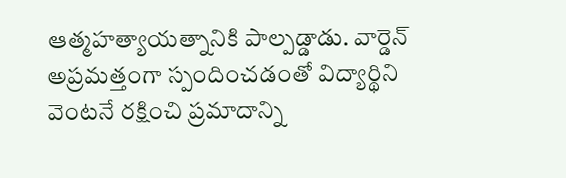ఆత్మహత్యాయత్నానికి పాల్పడ్డాడు. వార్డెన్ అప్రమత్తంగా స్పందించడంతో విద్యార్థిని వెంటనే రక్షించి ప్రమాదాన్ని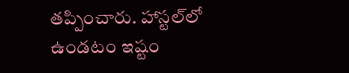తప్పించారు. హాస్టల్‌లో ఉండటం ఇష్టం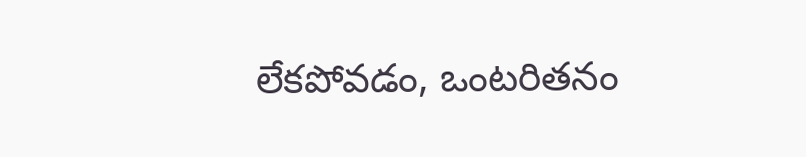లేకపోవడం, ఒంటరితనం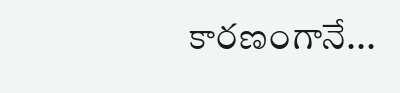కారణంగానే...